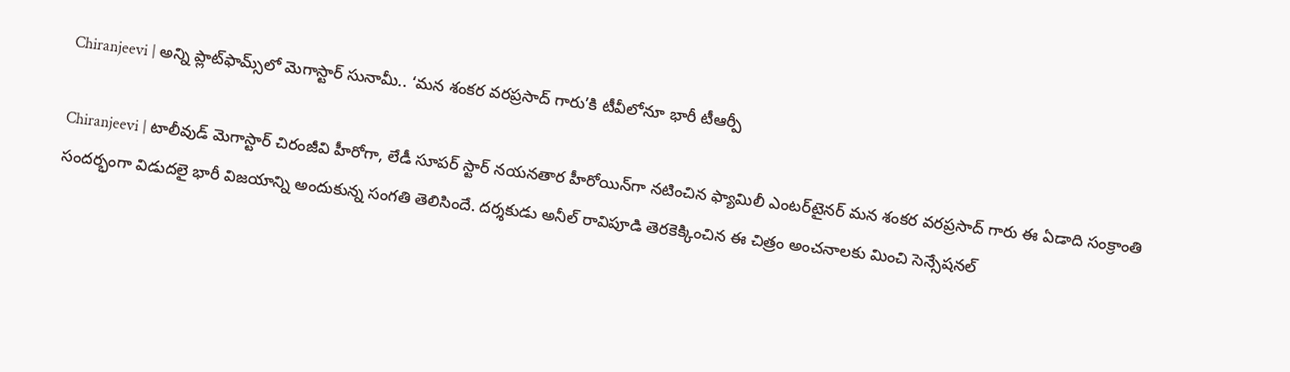Chiranjeevi | అన్ని ప్లాట్‌ఫామ్స్‌లో మెగాస్టార్ సునామీ.. ‘మన శంకర వరప్రసాద్ గారు’కి టీవీలోనూ భారీ టీఆర్పీ

Chiranjeevi | టాలీవుడ్ మెగాస్టార్ చిరంజీవి హీరోగా, లేడీ సూపర్ స్టార్ న‌య‌న‌తార‌ హీరోయిన్‌గా నటించిన ఫ్యామిలీ ఎంటర్‌టైనర్ మ‌న శంక‌ర వ‌ర‌ప్ర‌సాద్ గారు ఈ ఏడాది సంక్రాంతి సందర్భంగా విడుదలై భారీ విజయాన్ని అందుకున్న సంగతి తెలిసిందే. దర్శకుడు అనీల్ రావిపూడి తెరకెక్కించిన ఈ చిత్రం అంచనాలకు మించి సెన్సేషనల్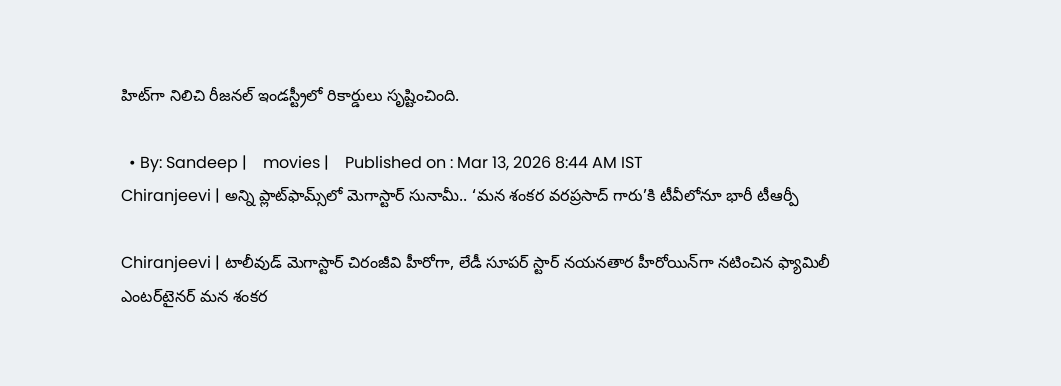హిట్‌గా నిలిచి రీజనల్ ఇండస్ట్రీలో రికార్డులు సృష్టించింది.

  • By: Sandeep |    movies |    Published on : Mar 13, 2026 8:44 AM IST
Chiranjeevi | అన్ని ప్లాట్‌ఫామ్స్‌లో మెగాస్టార్ సునామీ.. ‘మన శంకర వరప్రసాద్ గారు’కి టీవీలోనూ భారీ టీఆర్పీ

Chiranjeevi | టాలీవుడ్ మెగాస్టార్ చిరంజీవి హీరోగా, లేడీ సూపర్ స్టార్ న‌య‌న‌తార‌ హీరోయిన్‌గా నటించిన ఫ్యామిలీ ఎంటర్‌టైనర్ మ‌న శంక‌ర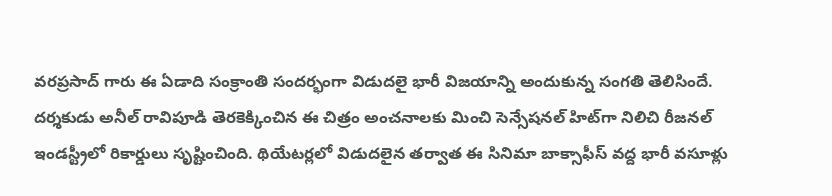వ‌ర‌ప్ర‌సాద్ గారు ఈ ఏడాది సంక్రాంతి సందర్భంగా విడుదలై భారీ విజయాన్ని అందుకున్న సంగతి తెలిసిందే. దర్శకుడు అనీల్ రావిపూడి తెరకెక్కించిన ఈ చిత్రం అంచనాలకు మించి సెన్సేషనల్ హిట్‌గా నిలిచి రీజనల్ ఇండస్ట్రీలో రికార్డులు సృష్టించింది. థియేటర్లలో విడుదలైన తర్వాత ఈ సినిమా బాక్సాఫీస్ వద్ద భారీ వసూళ్లు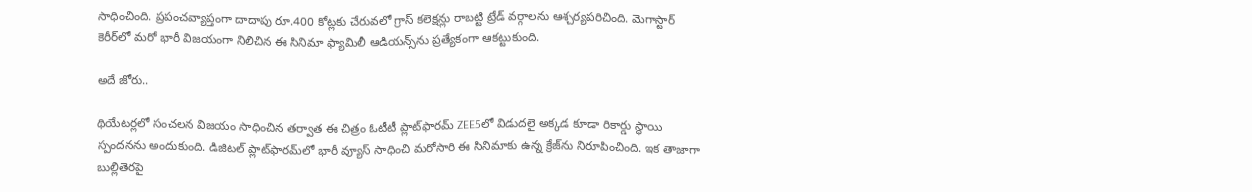సాధించింది. ప్రపంచవ్యాప్తంగా దాదాపు రూ.400 కోట్లకు చేరువలో గ్రాస్ కలెక్షన్లు రాబట్టి ట్రేడ్ వర్గాలను ఆశ్చర్యపరిచింది. మెగాస్టార్ కెరీర్‌లో మరో భారీ విజయంగా నిలిచిన ఈ సినిమా ఫ్యామిలీ ఆడియన్స్‌ను ప్రత్యేకంగా ఆకట్టుకుంది.

అదే జోరు..

థియేటర్లలో సంచలన విజయం సాధించిన తర్వాత ఈ చిత్రం ఓటీటీ ప్లాట్‌ఫారమ్ ZEE5లో విడుదలై అక్కడ కూడా రికార్డు స్థాయి స్పందనను అందుకుంది. డిజిటల్ ప్లాట్‌ఫారమ్‌లో భారీ వ్యూస్ సాధించి మరోసారి ఈ సినిమాకు ఉన్న క్రేజ్‌ను నిరూపించింది. ఇక తాజాగా బుల్లితెరపై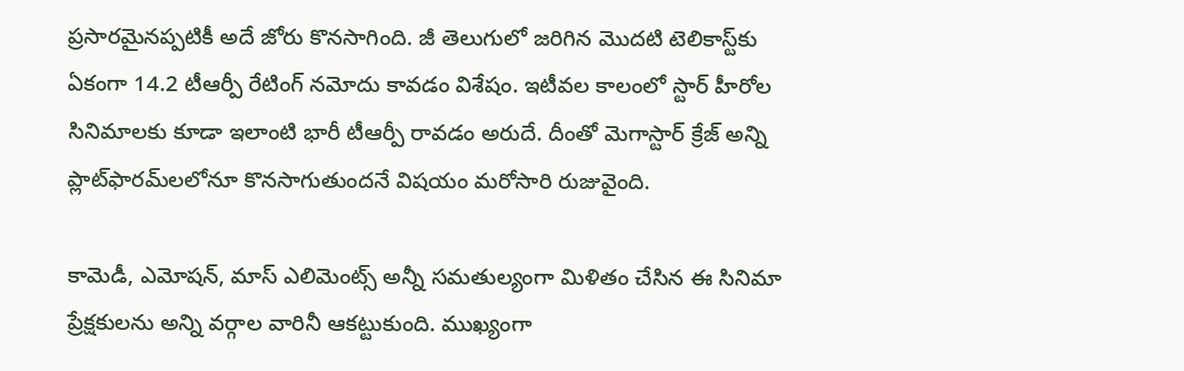ప్రసారమైనప్పటికీ అదే జోరు కొనసాగింది. జీ తెలుగులో జరిగిన మొదటి టెలికాస్ట్‌కు ఏకంగా 14.2 టీఆర్పీ రేటింగ్ నమోదు కావడం విశేషం. ఇటీవల కాలంలో స్టార్ హీరోల సినిమాలకు కూడా ఇలాంటి భారీ టీఆర్పీ రావడం అరుదే. దీంతో మెగాస్టార్ క్రేజ్ అన్ని ప్లాట్‌ఫారమ్‌లలోనూ కొనసాగుతుందనే విషయం మరోసారి రుజువైంది.

కామెడీ, ఎమోషన్, మాస్ ఎలిమెంట్స్ అన్నీ సమతుల్యంగా మిళితం చేసిన ఈ సినిమా ప్రేక్షకులను అన్ని వర్గాల వారినీ ఆకట్టుకుంది. ముఖ్యంగా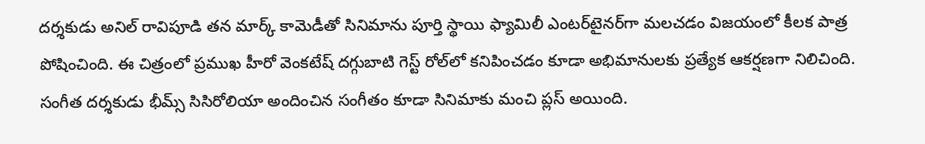దర్శకుడు అనిల్ రావిపూడి తన మార్క్ కామెడీతో సినిమాను పూర్తి స్థాయి ఫ్యామిలీ ఎంటర్‌టైనర్‌గా మలచడం విజయంలో కీలక పాత్ర పోషించింది. ఈ చిత్రంలో ప్రముఖ హీరో వెంక‌టేష్ ద‌గ్గుబాటి గెస్ట్ రోల్‌లో కనిపించడం కూడా అభిమానులకు ప్రత్యేక ఆకర్షణగా నిలిచింది. సంగీత దర్శకుడు భీమ్స్ సిసిరోలియా అందించిన సంగీతం కూడా సినిమాకు మంచి ప్లస్ అయింది.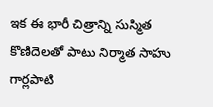ఇక ఈ భారీ చిత్రాన్ని సుస్మిత కొణిదెల‌తో పాటు నిర్మాత సాహు గార్ల‌పాటి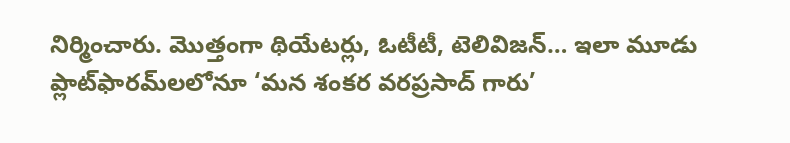నిర్మించారు. మొత్తంగా థియేటర్లు, ఓటీటీ, టెలివిజన్… ఇలా మూడు ప్లాట్‌ఫారమ్‌లలోనూ ‘మన శంకర వరప్రసాద్ గారు’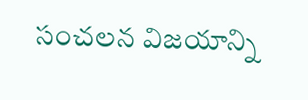సంచలన విజయాన్ని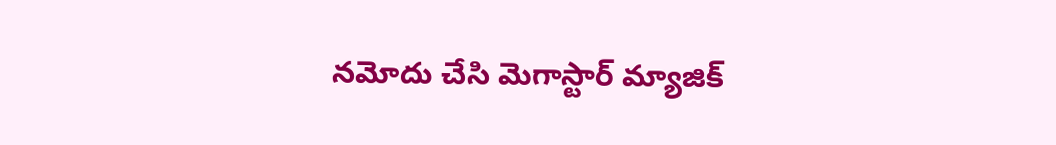నమోదు చేసి మెగాస్టార్ మ్యాజిక్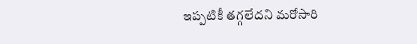ఇప్పటికీ తగ్గలేదని మరోసారి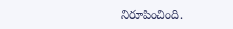నిరూపించింది.